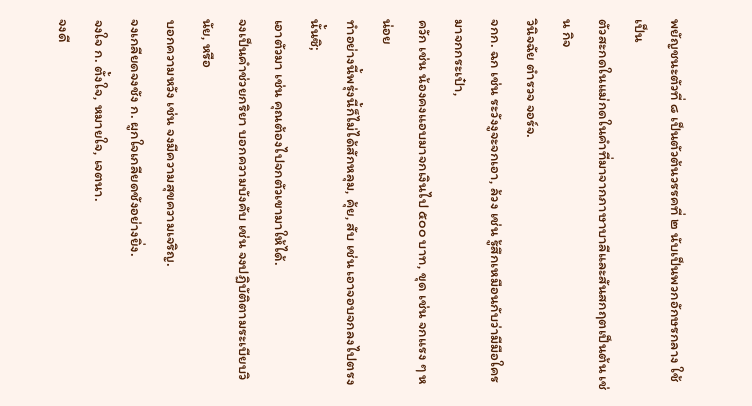พยัญชนะตัวที่ ๘ เป็นตัวต้นวรรคที่ ๒ นับเป็นพวกอักษรกลาง ใช้เป็น
ตัวสะกดในแม่กดในคําที่มาจากภาษาบาลีและสันสกฤตเป็นต้น เช่น กิจ
วินิจฉัย ตํารวจ จอร์จ.
จกก. ฉก เช่น ระวังงูจะจกเอา, ล้วง เช่น รู้สึกเหมือนกับว่ามีมือใครมาจกกระเป๋า,
ควัก เช่น น้องคงแอบมาจกเงินไป ๕๐๐ บาท, ขุด เช่น จกแรง ๆ หน่อย
ทำอย่างนี้พรุ่งนี้ก็ไม่ได้สักหลุม, คุ้ย, สับ เช่น เอาจอบจกลงไปตรงนั้นซิ;
เอาตัวมา เช่น คุณต้องไปจกตัวเขามาให้ได้.
จงเป็นคําช่วยกริยา บอกความบังคับ เช่น จงปฏิบัติตามระเบียบวินัย, หรือ
บอกความหวัง เช่น จงมีความสุขความเจริญ.
จงเกลียดจงชัง ก. ผูกใจเกลียดชังอย่างยิ่ง.
จงใจ ก. ตั้งใจ, หมายใจ, เจตนา.
จงดี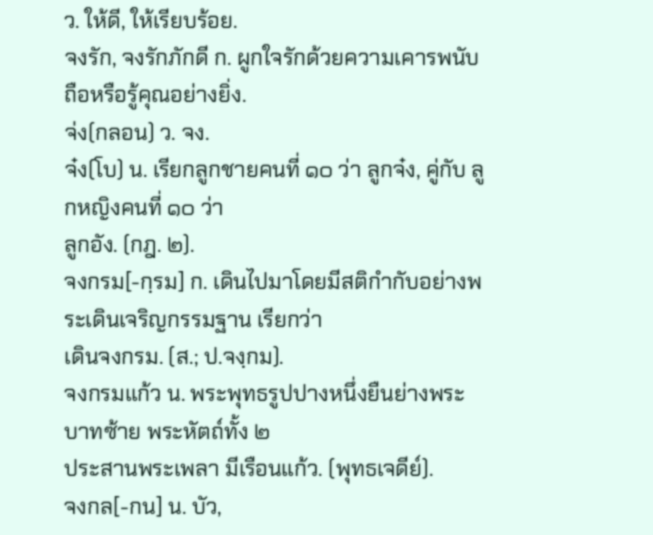ว. ให้ดี, ให้เรียบร้อย.
จงรัก, จงรักภักดี ก. ผูกใจรักด้วยความเคารพนับถือหรือรู้คุณอย่างยิ่ง.
จ่ง(กลอน) ว. จง.
จ๋ง(โบ) น. เรียกลูกชายคนที่ ๑๐ ว่า ลูกจ๋ง, คู่กับ ลูกหญิงคนที่ ๑๐ ว่า
ลูกอัง. (กฎ. ๒).
จงกรม[-กฺรม] ก. เดินไปมาโดยมีสติกำกับอย่างพระเดินเจริญกรรมฐาน เรียกว่า
เดินจงกรม. (ส.; ป.จงฺกม).
จงกรมแก้ว น. พระพุทธรูปปางหนึ่งยืนย่างพระบาทซ้าย พระหัตถ์ทั้ง ๒
ประสานพระเพลา มีเรือนแก้ว. (พุทธเจดีย์).
จงกล[-กน] น. บัว,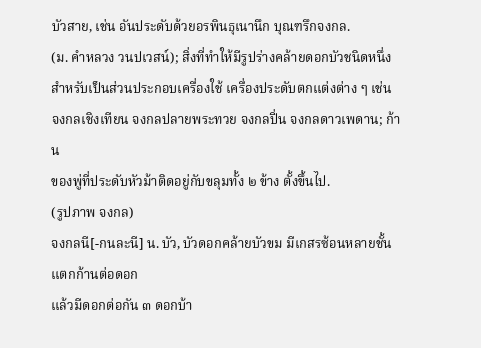บัวสาย, เช่น อันประดับด้วยอรพินธุเนานึก บุณฑรึกจงกล.
(ม. คำหลวง วนปเวสน์); สิ่งที่ทําให้มีรูปร่างคล้ายดอกบัวชนิดหนึ่ง
สําหรับเป็นส่วนประกอบเครื่องใช้ เครื่องประดับตกแต่งต่าง ๆ เช่น
จงกลเชิงเทียน จงกลปลายพระทวย จงกลปิ่น จงกลดาวเพดาน; ก้าน
ของพู่ที่ประดับหัวม้าติดอยู่กับขลุมทั้ง ๒ ข้าง ตั้งขึ้นไป.
(รูปภาพ จงกล)
จงกลนี[-กนละนี] น. บัว, บัวดอกคล้ายบัวขม มีเกสรซ้อนหลายชั้น แตกก้านต่อดอก
แล้วมีดอกต่อกัน ๓ ดอกบ้า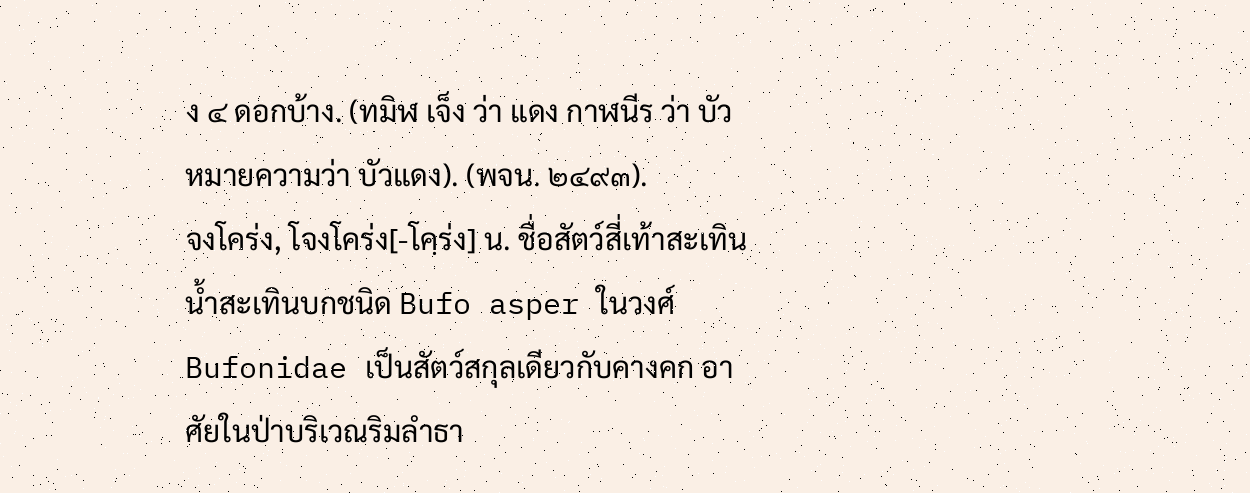ง ๔ ดอกบ้าง. (ทมิฬ เจ็ง ว่า แดง กาฬนีร ว่า บัว
หมายความว่า บัวแดง). (พจน. ๒๔๙๓).
จงโคร่ง, โจงโคร่ง[-โคฺร่ง] น. ชื่อสัตว์สี่เท้าสะเทินนํ้าสะเทินบกชนิด Bufo asper ในวงศ์
Bufonidae เป็นสัตว์สกุลเดียวกับคางคก อาศัยในป่าบริเวณริมลําธา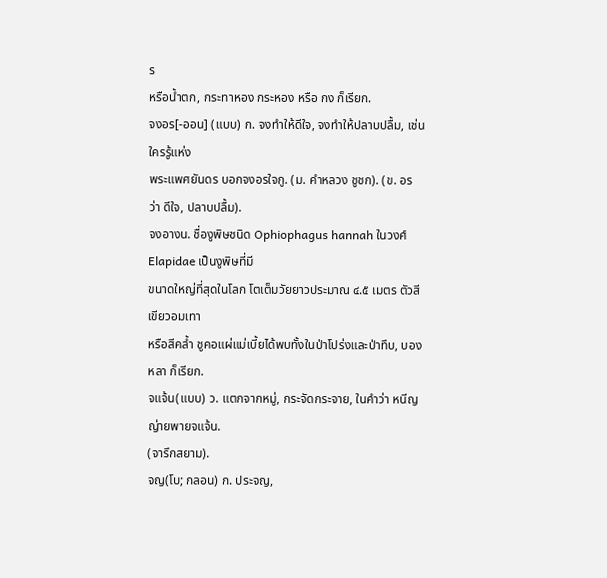ร
หรือน้ำตก, กระทาหอง กระหอง หรือ กง ก็เรียก.
จงอร[-ออน] (แบบ) ก. จงทำให้ดีใจ, จงทำให้ปลาบปลื้ม, เช่น ใครรู้แห่ง
พระแพศยันดร บอกจงอรใจกู. (ม. คําหลวง ชูชก). (ข. อร ว่า ดีใจ, ปลาบปลื้ม).
จงอางน. ชื่องูพิษชนิด Ophiophagus hannah ในวงศ์ Elapidae เป็นงูพิษที่มี
ขนาดใหญ่ที่สุดในโลก โตเต็มวัยยาวประมาณ ๔.๕ เมตร ตัวสีเขียวอมเทา
หรือสีคลํ้า ชูคอแผ่แม่เบี้ยได้พบทั้งในป่าโปร่งและป่าทึบ, บองหลา ก็เรียก.
จแจ้น(แบบ) ว. แตกจากหมู่, กระจัดกระจาย, ในคําว่า หนีญญ่ายพายจแจ้น.
(จารึกสยาม).
จญ(โบ; กลอน) ก. ประจญ,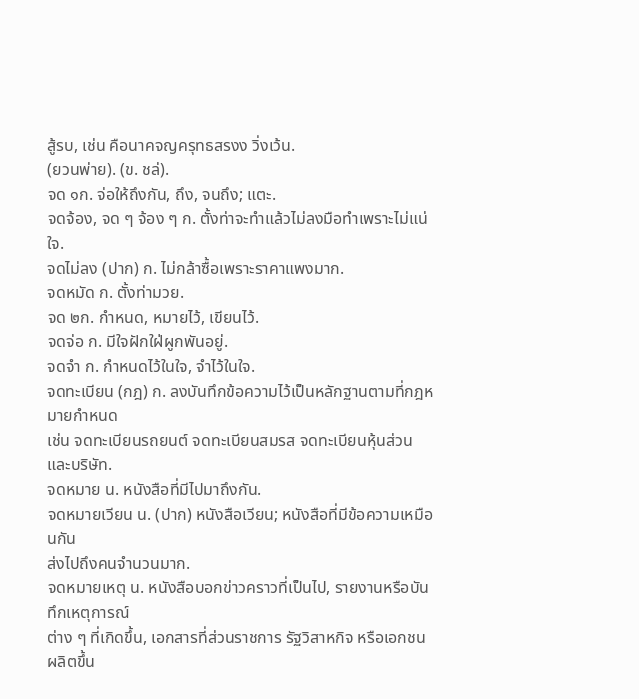สู้รบ, เช่น คือนาคจญครุทธสรงง วิ่งเว้น.
(ยวนพ่าย). (ข. ชล่).
จด ๑ก. จ่อให้ถึงกัน, ถึง, จนถึง; แตะ.
จดจ้อง, จด ๆ จ้อง ๆ ก. ตั้งท่าจะทําแล้วไม่ลงมือทําเพราะไม่แน่ใจ.
จดไม่ลง (ปาก) ก. ไม่กล้าซื้อเพราะราคาแพงมาก.
จดหมัด ก. ตั้งท่ามวย.
จด ๒ก. กําหนด, หมายไว้, เขียนไว้.
จดจ่อ ก. มีใจฝักใฝ่ผูกพันอยู่.
จดจำ ก. กําหนดไว้ในใจ, จําไว้ในใจ.
จดทะเบียน (กฎ) ก. ลงบันทึกข้อความไว้เป็นหลักฐานตามที่กฎหมายกําหนด
เช่น จดทะเบียนรถยนต์ จดทะเบียนสมรส จดทะเบียนหุ้นส่วนและบริษัท.
จดหมาย น. หนังสือที่มีไปมาถึงกัน.
จดหมายเวียน น. (ปาก) หนังสือเวียน; หนังสือที่มีข้อความเหมือนกัน
ส่งไปถึงคนจํานวนมาก.
จดหมายเหตุ น. หนังสือบอกข่าวคราวที่เป็นไป, รายงานหรือบันทึกเหตุการณ์
ต่าง ๆ ที่เกิดขึ้น, เอกสารที่ส่วนราชการ รัฐวิสาหกิจ หรือเอกชน ผลิตขึ้น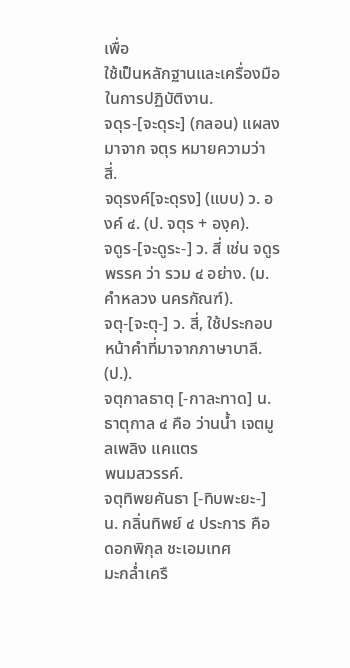เพื่อ
ใช้เป็นหลักฐานและเครื่องมือในการปฏิบัติงาน.
จดุร-[จะดุระ] (กลอน) แผลงมาจาก จตุร หมายความว่า สี่.
จดุรงค์[จะดุรง] (แบบ) ว. องค์ ๔. (ป. จตุร + องฺค).
จดูร-[จะดูระ-] ว. สี่ เช่น จดูรพรรค ว่า รวม ๔ อย่าง. (ม. คําหลวง นครกัณฑ์).
จตุ-[จะตุ-] ว. สี่, ใช้ประกอบหน้าคําที่มาจากภาษาบาลี. (ป.).
จตุกาลธาตุ [-กาละทาด] น. ธาตุกาล ๔ คือ ว่านนํ้า เจตมูลเพลิง แคแตร
พนมสวรรค์.
จตุทิพยคันธา [-ทิบพะยะ-] น. กลิ่นทิพย์ ๔ ประการ คือ ดอกพิกุล ชะเอมเทศ
มะกลํ่าเครื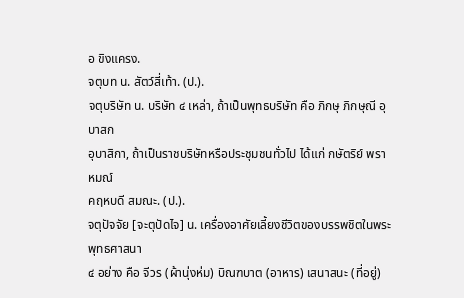อ ขิงแครง.
จตุบท น. สัตว์สี่เท้า. (ป.).
จตุบริษัท น. บริษัท ๔ เหล่า, ถ้าเป็นพุทธบริษัท คือ ภิกษุ ภิกษุณี อุบาสก
อุบาสิกา, ถ้าเป็นราชบริษัทหรือประชุมชนทั่วไป ได้แก่ กษัตริย์ พราหมณ์
คฤหบดี สมณะ. (ป.).
จตุปัจจัย [จะตุปัดไจ] น. เครื่องอาศัยเลี้ยงชีวิตของบรรพชิตในพระพุทธศาสนา
๔ อย่าง คือ จีวร (ผ้านุ่งห่ม) บิณฑบาต (อาหาร) เสนาสนะ (ที่อยู่)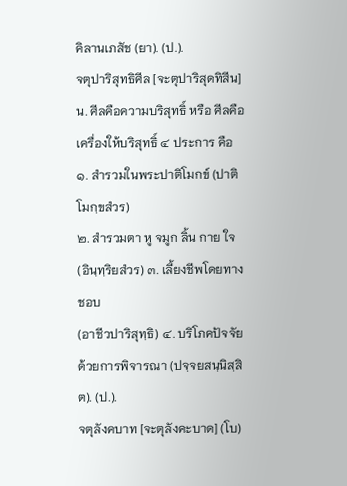คิลานเภสัช (ยา). (ป.).
จตุปาริสุทธิศีล [จะตุปาริสุดทิสีน] น. ศีลคือความบริสุทธิ์ หรือ ศีลคือ
เครื่องให้บริสุทธิ์ ๔ ประการ คือ ๑. สํารวมในพระปาติโมกข์ (ปาติโมกฺขสํวร)
๒. สํารวมตา หู จมูก ลิ้น กาย ใจ (อินฺทฺริยสํวร) ๓. เลี้ยงชีพโดยทางชอบ
(อาชีวปาริสุทฺธิ) ๔. บริโภคปัจจัยด้วยการพิจารณา (ปจฺจยสนฺนิสฺสิต). (ป.).
จตุลังคบาท [จะตุลังคะบาด] (โบ)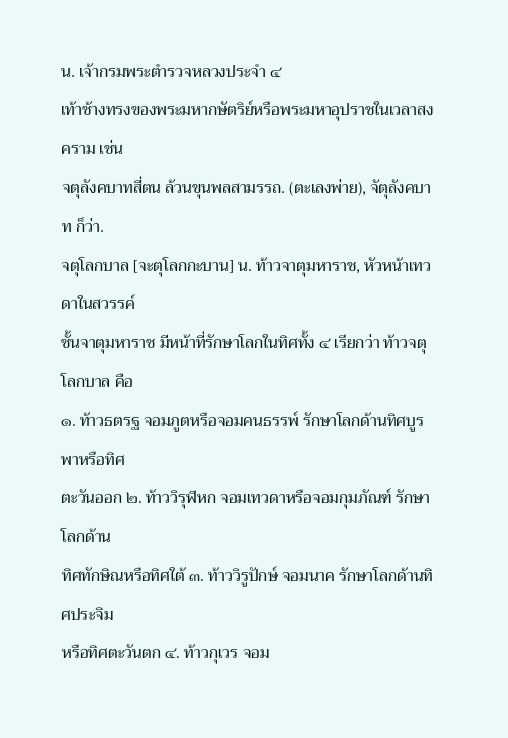น. เจ้ากรมพระตำรวจหลวงประจำ ๔
เท้าช้างทรงของพระมหากษัตริย์หรือพระมหาอุปราชในเวลาสงคราม เช่น
จตุลังคบาทสี่ตน ล้วนขุนพลสามรรถ. (ตะเลงพ่าย), จัตุลังคบาท ก็ว่า.
จตุโลกบาล [จะตุโลกกะบาน] น. ท้าวจาตุมหาราช, หัวหน้าเทวดาในสวรรค์
ชั้นจาตุมหาราช มีหน้าที่รักษาโลกในทิศทั้ง ๔ เรียกว่า ท้าวจตุโลกบาล คือ
๑. ท้าวธตรฐ จอมภูตหรือจอมคนธรรพ์ รักษาโลกด้านทิศบูรพาหรือทิศ
ตะวันออก ๒. ท้าววิรุฬหก จอมเทวดาหรือจอมกุมภัณฑ์ รักษาโลกด้าน
ทิศทักษิณหรือทิศใต้ ๓. ท้าววิรูปักษ์ จอมนาค รักษาโลกด้านทิศประจิม
หรือทิศตะวันตก ๔. ท้าวกุเวร จอม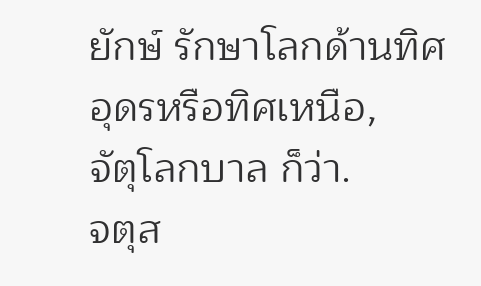ยักษ์ รักษาโลกด้านทิศอุดรหรือทิศเหนือ,
จัตุโลกบาล ก็ว่า.
จตุส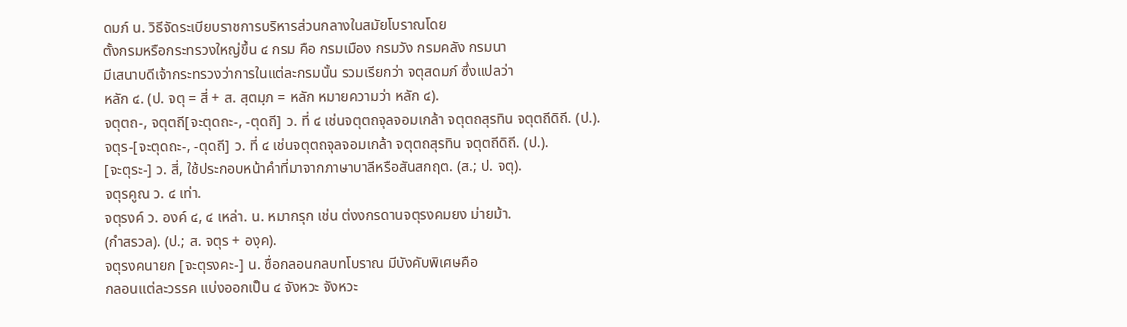ดมภ์ น. วิธีจัดระเบียบราชการบริหารส่วนกลางในสมัยโบราณโดย
ตั้งกรมหรือกระทรวงใหญ่ขึ้น ๔ กรม คือ กรมเมือง กรมวัง กรมคลัง กรมนา
มีเสนาบดีเจ้ากระทรวงว่าการในแต่ละกรมนั้น รวมเรียกว่า จตุสดมภ์ ซึ่งแปลว่า
หลัก ๔. (ป. จตุ = สี่ + ส. สฺตมฺภ = หลัก หมายความว่า หลัก ๔).
จตุตถ-, จตุตถี[จะตุดถะ-, -ตุดถี] ว. ที่ ๔ เช่นจตุตถจุลจอมเกล้า จตุตถสุรทิน จตุตถีดิถี. (ป.).
จตุร-[จะตุดถะ-, -ตุดถี] ว. ที่ ๔ เช่นจตุตถจุลจอมเกล้า จตุตถสุรทิน จตุตถีดิถี. (ป.).
[จะตุระ-] ว. สี่, ใช้ประกอบหน้าคําที่มาจากภาษาบาลีหรือสันสกฤต. (ส.; ป. จตุ).
จตุรคูณ ว. ๔ เท่า.
จตุรงค์ ว. องค์ ๔, ๔ เหล่า. น. หมากรุก เช่น ต่งงกรดานจตุรงคมยง ม่ายม้า.
(กำสรวล). (ป.; ส. จตุร + องฺค).
จตุรงคนายก [จะตุรงคะ-] น. ชื่อกลอนกลบทโบราณ มีบังคับพิเศษคือ
กลอนแต่ละวรรค แบ่งออกเป็น ๔ จังหวะ จังหวะ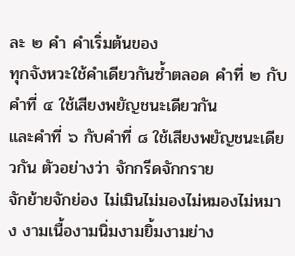ละ ๒ คำ คำเริ่มต้นของ
ทุกจังหวะใช้คำเดียวกันซ้ำตลอด คำที่ ๒ กับคำที่ ๔ ใช้เสียงพยัญชนะเดียวกัน
และคำที่ ๖ กับคำที่ ๘ ใช้เสียงพยัญชนะเดียวกัน ตัวอย่างว่า จักกรีดจักกราย
จักย้ายจักย่อง ไม่เมินไม่มองไม่หมองไม่หมาง งามเนื้องามนิ่มงามยิ้มงามย่าง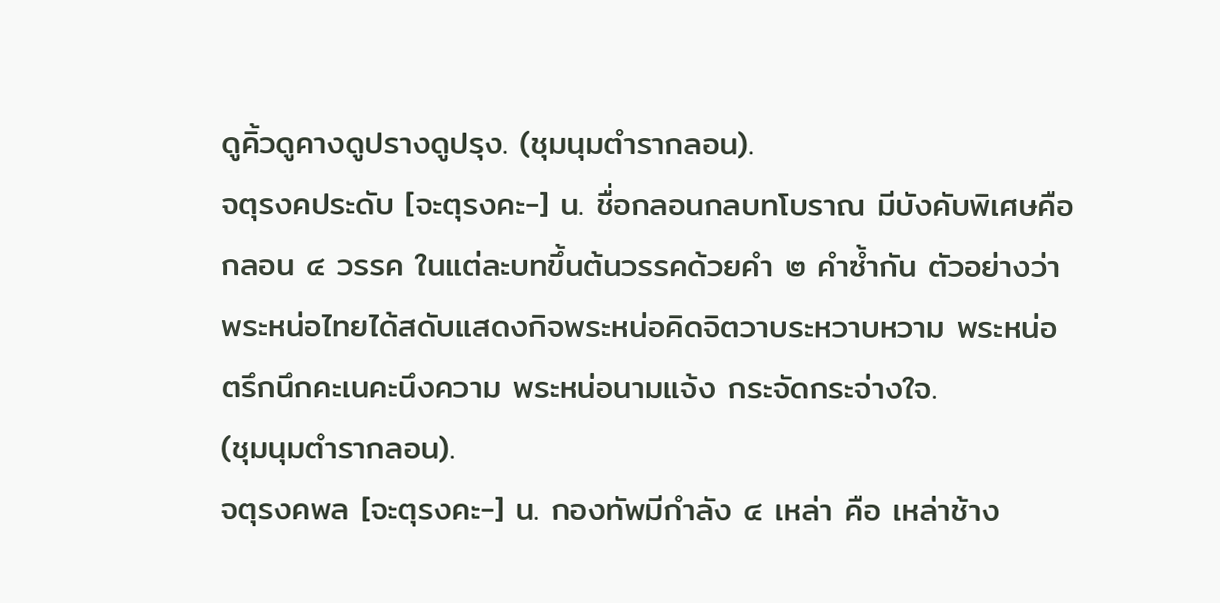ดูคิ้วดูคางดูปรางดูปรุง. (ชุมนุมตำรากลอน).
จตุรงคประดับ [จะตุรงคะ-] น. ชื่อกลอนกลบทโบราณ มีบังคับพิเศษคือ
กลอน ๔ วรรค ในแต่ละบทขึ้นต้นวรรคด้วยคำ ๒ คำซ้ำกัน ตัวอย่างว่า
พระหน่อไทยได้สดับแสดงกิจพระหน่อคิดจิตวาบระหวาบหวาม พระหน่อ
ตรึกนึกคะเนคะนึงความ พระหน่อนามแจ้ง กระจัดกระจ่างใจ.
(ชุมนุมตำรากลอน).
จตุรงคพล [จะตุรงคะ-] น. กองทัพมีกำลัง ๔ เหล่า คือ เหล่าช้าง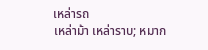เหล่ารถ
เหล่าม้า เหล่าราบ; หมาก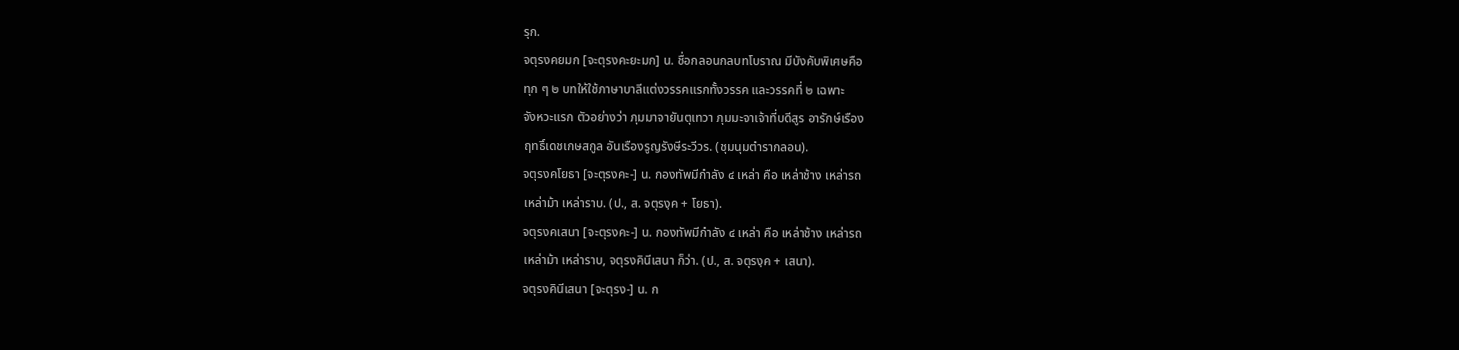รุก.
จตุรงคยมก [จะตุรงคะยะมก] น. ชื่อกลอนกลบทโบราณ มีบังคับพิเศษคือ
ทุก ๆ ๒ บทให้ใช้ภาษาบาลีแต่งวรรคแรกทั้งวรรค และวรรคที่ ๒ เฉพาะ
จังหวะแรก ตัวอย่างว่า ภุมมาจายันตุเทวา ภุมมะจาเจ้าที่บดีสูร อารักษ์เรือง
ฤทธิ์เดชเกษสกูล อันเรืองรูญรังษีระวีวร. (ชุมนุมตำรากลอน).
จตุรงคโยธา [จะตุรงคะ-] น. กองทัพมีกำลัง ๔ เหล่า คือ เหล่าช้าง เหล่ารถ
เหล่าม้า เหล่าราบ. (ป., ส. จตุรงฺค + โยธา).
จตุรงคเสนา [จะตุรงคะ-] น. กองทัพมีกำลัง ๔ เหล่า คือ เหล่าช้าง เหล่ารถ
เหล่าม้า เหล่าราบ, จตุรงคินีเสนา ก็ว่า. (ป., ส. จตุรงฺค + เสนา).
จตุรงคินีเสนา [จะตุรง-] น. ก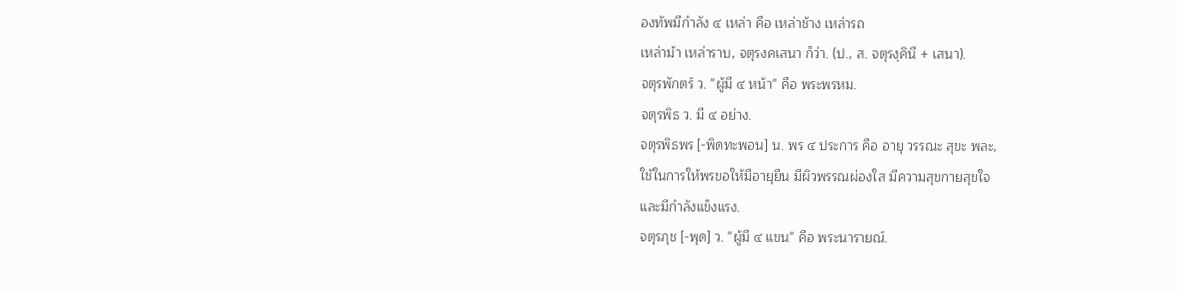องทัพมีกำลัง ๔ เหล่า คือ เหล่าช้าง เหล่ารถ
เหล่าม้า เหล่าราบ, จตุรงคเสนา ก็ว่า. (ป., ส. จตุรงฺคินี + เสนา).
จตุรพักตร์ ว. ''ผู้มี ๔ หน้า'' คือ พระพรหม.
จตุรพิธ ว. มี ๔ อย่าง.
จตุรพิธพร [-พิดทะพอน] น. พร ๔ ประการ คือ อายุ วรรณะ สุขะ พละ,
ใช้ในการให้พรขอให้มีอายุยืน มีผิวพรรณผ่องใส มีความสุขกายสุขใจ
และมีกําลังแข็งแรง.
จตุรภุช [-พุด] ว. ''ผู้มี ๔ แขน'' คือ พระนารายณ์.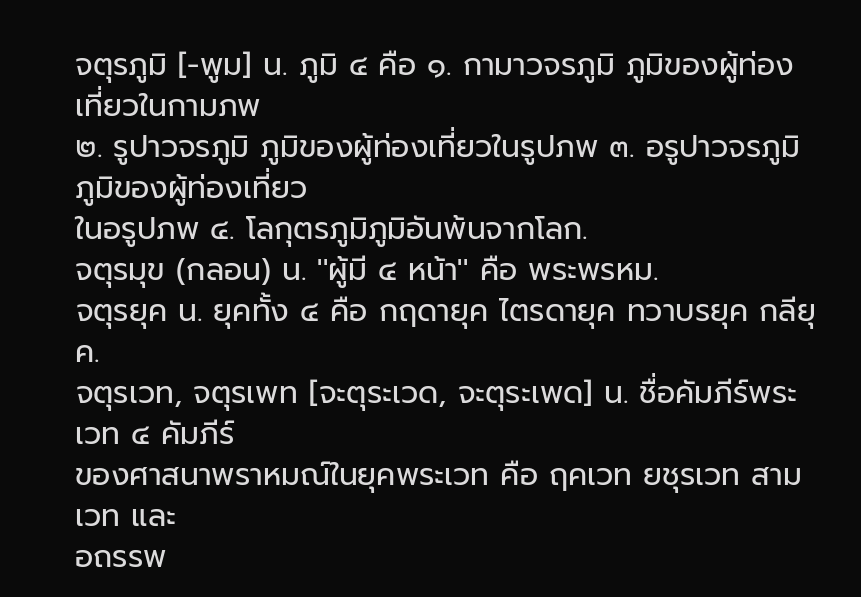จตุรภูมิ [-พูม] น. ภูมิ ๔ คือ ๑. กามาวจรภูมิ ภูมิของผู้ท่องเที่ยวในกามภพ
๒. รูปาวจรภูมิ ภูมิของผู้ท่องเที่ยวในรูปภพ ๓. อรูปาวจรภูมิ ภูมิของผู้ท่องเที่ยว
ในอรูปภพ ๔. โลกุตรภูมิภูมิอันพ้นจากโลก.
จตุรมุข (กลอน) น. ''ผู้มี ๔ หน้า'' คือ พระพรหม.
จตุรยุค น. ยุคทั้ง ๔ คือ กฤดายุค ไตรดายุค ทวาบรยุค กลียุค.
จตุรเวท, จตุรเพท [จะตุระเวด, จะตุระเพด] น. ชื่อคัมภีร์พระเวท ๔ คัมภีร์
ของศาสนาพราหมณ์ในยุคพระเวท คือ ฤคเวท ยชุรเวท สามเวท และ
อถรรพ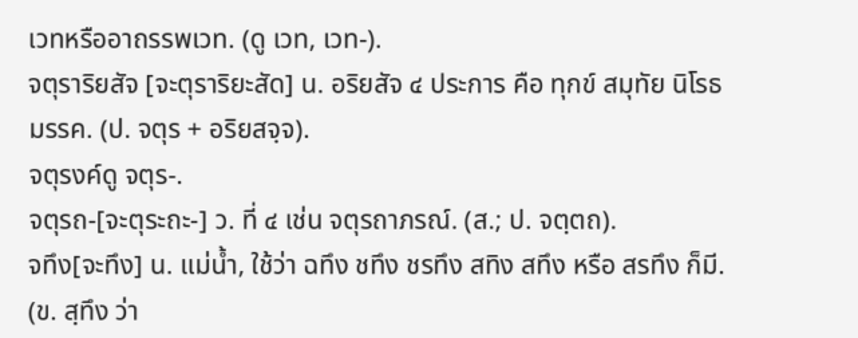เวทหรืออาถรรพเวท. (ดู เวท, เวท-).
จตุราริยสัจ [จะตุราริยะสัด] น. อริยสัจ ๔ ประการ คือ ทุกข์ สมุทัย นิโรธ
มรรค. (ป. จตุร + อริยสจฺจ).
จตุรงค์ดู จตุร-.
จตุรถ-[จะตุระถะ-] ว. ที่ ๔ เช่น จตุรถาภรณ์. (ส.; ป. จตฺตถ).
จทึง[จะทึง] น. แม่นํ้า, ใช้ว่า ฉทึง ชทึง ชรทึง สทิง สทึง หรือ สรทึง ก็มี.
(ข. สฺทึง ว่า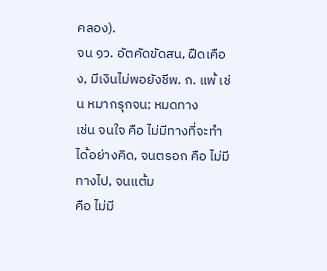คลอง).
จน ๑ว. อัตคัดขัดสน, ฝืดเคือง, มีเงินไม่พอยังชีพ. ก. แพ้ เช่น หมากรุกจน; หมดทาง
เช่น จนใจ คือ ไม่มีทางที่จะทําได้อย่างคิด, จนตรอก คือ ไม่มีทางไป, จนแต้ม
คือ ไม่มี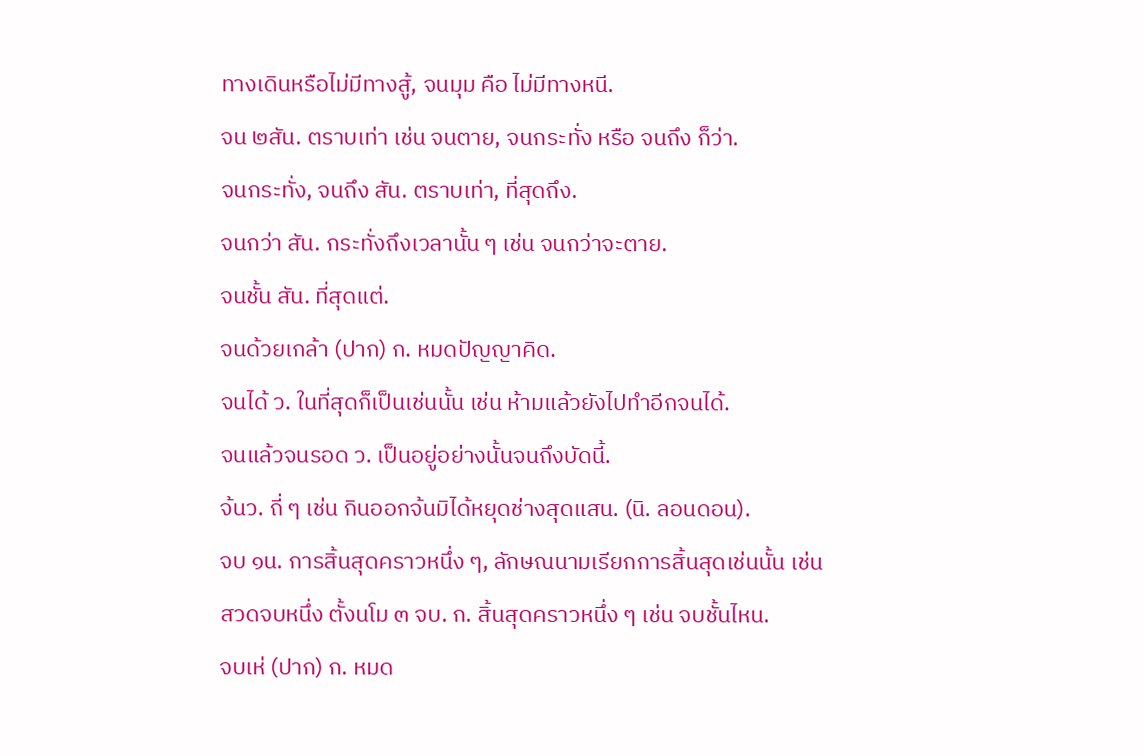ทางเดินหรือไม่มีทางสู้, จนมุม คือ ไม่มีทางหนี.
จน ๒สัน. ตราบเท่า เช่น จนตาย, จนกระทั่ง หรือ จนถึง ก็ว่า.
จนกระทั่ง, จนถึง สัน. ตราบเท่า, ที่สุดถึง.
จนกว่า สัน. กระทั่งถึงเวลานั้น ๆ เช่น จนกว่าจะตาย.
จนชั้น สัน. ที่สุดแต่.
จนด้วยเกล้า (ปาก) ก. หมดปัญญาคิด.
จนได้ ว. ในที่สุดก็เป็นเช่นนั้น เช่น ห้ามแล้วยังไปทำอีกจนได้.
จนแล้วจนรอด ว. เป็นอยู่อย่างนั้นจนถึงบัดนี้.
จ้นว. ถี่ ๆ เช่น กินออกจ้นมิได้หยุดช่างสุดแสน. (นิ. ลอนดอน).
จบ ๑น. การสิ้นสุดคราวหนึ่ง ๆ, ลักษณนามเรียกการสิ้นสุดเช่นนั้น เช่น
สวดจบหนึ่ง ตั้งนโม ๓ จบ. ก. สิ้นสุดคราวหนึ่ง ๆ เช่น จบชั้นไหน.
จบเห่ (ปาก) ก. หมด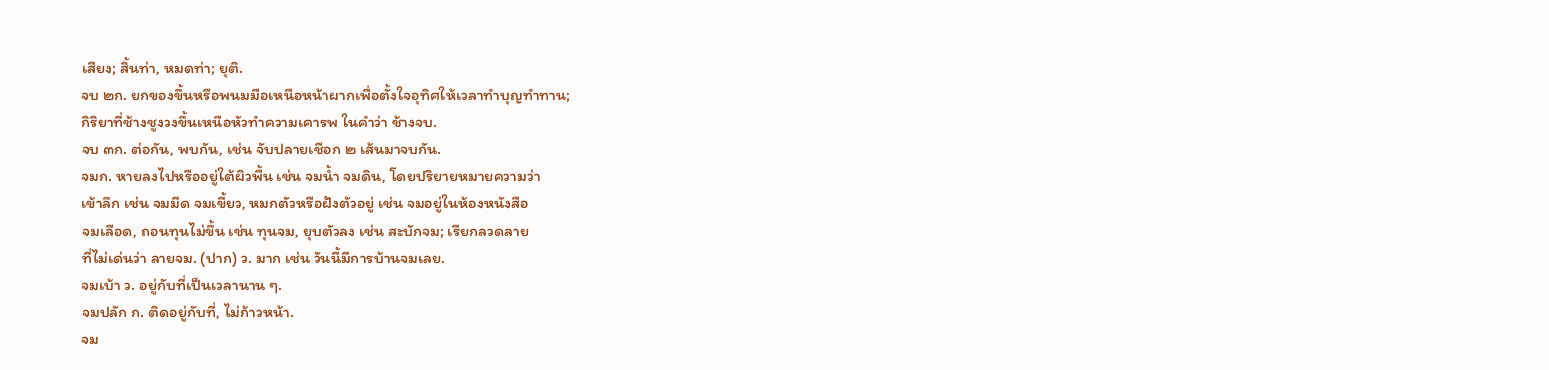เสียง; สิ้นท่า, หมดท่า; ยุติ.
จบ ๒ก. ยกของขึ้นหรือพนมมือเหนือหน้าผากเพื่อตั้งใจอุทิศให้เวลาทำบุญทำทาน;
กิริยาที่ช้างชูงวงขึ้นเหนือหัวทําความเคารพ ในคำว่า ช้างจบ.
จบ ๓ก. ต่อกัน, พบกัน, เช่น จับปลายเชือก ๒ เส้นมาจบกัน.
จมก. หายลงไปหรืออยู่ใต้ผิวพื้น เช่น จมนํ้า จมดิน, โดยปริยายหมายความว่า
เข้าลึก เช่น จมมีด จมเขี้ยว, หมกตัวหรือฝังตัวอยู่ เช่น จมอยู่ในห้องหนังสือ
จมเลือด, ถอนทุนไม่ขึ้น เช่น ทุนจม, ยุบตัวลง เช่น สะบักจม; เรียกลวดลาย
ที่ไม่เด่นว่า ลายจม. (ปาก) ว. มาก เช่น วันนี้มีการบ้านจมเลย.
จมเบ้า ว. อยู่กับที่เป็นเวลานาน ๆ.
จมปลัก ก. ติดอยู่กับที่, ไม่ก้าวหน้า.
จม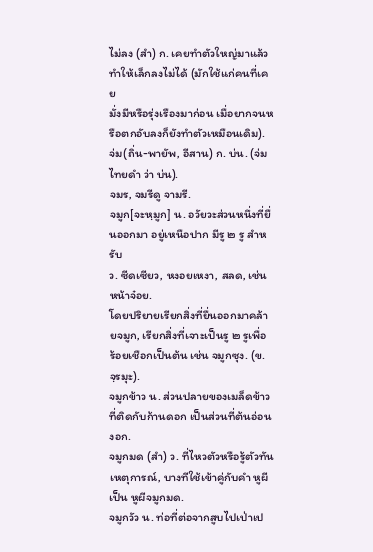ไม่ลง (สํา) ก. เคยทําตัวใหญ่มาแล้วทําให้เล็กลงไม่ได้ (มักใช้แก่คนที่เคย
มั่งมีหรือรุ่งเรืองมาก่อน เมื่อยากจนหรือตกอับลงก็ยังทําตัวเหมือนเดิม).
จ่ม(ถิ่น-พายัพ, อีสาน) ก. บ่น. (จ่ม ไทยดำ ว่า บ่น).
จมร, จมรีดู จามรี.
จมูก[จะหฺมูก] น. อวัยวะส่วนหนึ่งที่ยื่นออกมา อยู่เหนือปาก มีรู ๒ รู สําหรับ
ว. ซีดเซียว, หงอยเหงา, สลด, เช่น หน้าจ๋อย.
โดยปริยายเรียกสิ่งที่ยื่นออกมาคล้ายจมูก, เรียกสิ่งที่เจาะเป็นรู ๒ รูเพื่อ
ร้อยเชือกเป็นต้น เช่น จมูกซุง. (ข.จฺรมุะ).
จมูกข้าว น. ส่วนปลายของเมล็ดข้าวที่ติดกับก้านดอก เป็นส่วนที่ต้นอ่อนงอก.
จมูกมด (สํา) ว. ที่ไหวตัวหรือรู้ตัวทันเหตุการณ์, บางทีใช้เข้าคู่กับคํา หูผี
เป็น หูผีจมูกมด.
จมูกวัว น. ท่อที่ต่อจากสูบไปเป่าเป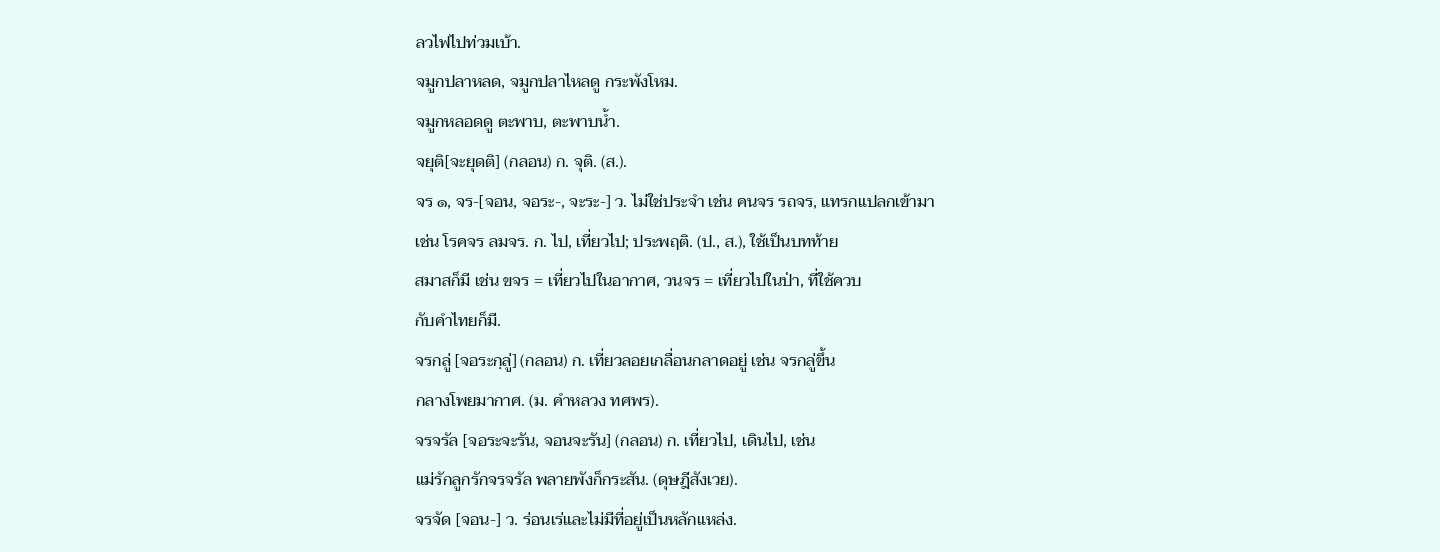ลวไฟไปท่วมเบ้า.
จมูกปลาหลด, จมูกปลาไหลดู กระพังโหม.
จมูกหลอดดู ตะพาบ, ตะพาบนํ้า.
จยุติ[จะยุดติ] (กลอน) ก. จุติ. (ส.).
จร ๑, จร-[จอน, จอระ-, จะระ-] ว. ไม่ใช่ประจํา เช่น คนจร รถจร, แทรกแปลกเข้ามา
เช่น โรคจร ลมจร. ก. ไป, เที่ยวไป; ประพฤติ. (ป., ส.), ใช้เป็นบทท้าย
สมาสก็มี เช่น ขจร = เที่ยวไปในอากาศ, วนจร = เที่ยวไปในป่า, ที่ใช้ควบ
กับคําไทยก็มี.
จรกลู่ [จอระกฺลู่] (กลอน) ก. เที่ยวลอยเกลื่อนกลาดอยู่ เช่น จรกลู่ขึ้น
กลางโพยมากาศ. (ม. คําหลวง ทศพร).
จรจรัล [จอระจะรัน, จอนจะรัน] (กลอน) ก. เที่ยวไป, เดินไป, เช่น
แม่รักลูกรักจรจรัล พลายพังก็กระสัน. (ดุษฎีสังเวย).
จรจัด [จอน-] ว. ร่อนเร่และไม่มีที่อยู่เป็นหลักแหล่ง.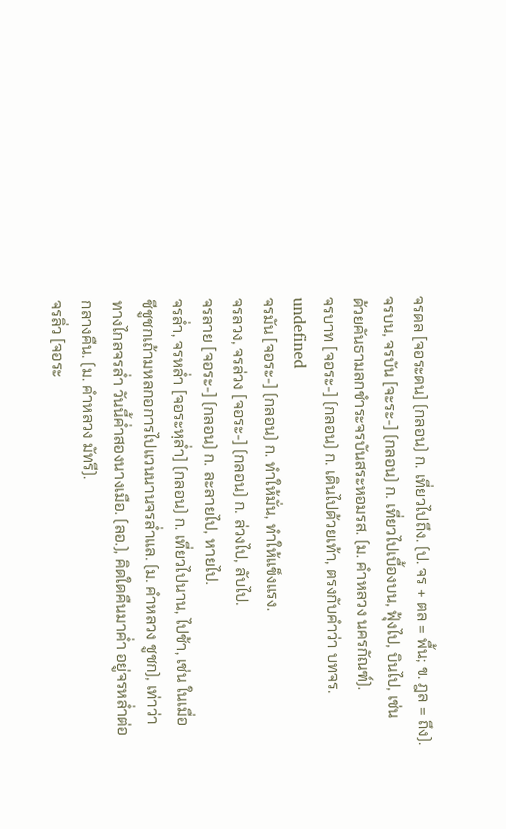จรดล [จอระดน] (กลอน) ก. เที่ยวไปถึง. (ป. จร + ตล = พื้น; ข. ฎล = ถึง).
จรบน, จรบัน [จะระ-] (กลอน) ก. เที่ยวไปเบื้องบน, ฟุ้งไป, บินไป, เช่น
ด้วยคันธามลกชําระจรบันสระหอมรส. (ม. คําหลวง นครกัณฑ์).
จรบาท [จอระ-] (กลอน) ก. เดินไปด้วยเท้า, ตรงกับคําว่า บทจร.
undefined
จรมัน [จอระ-] (กลอน) ก. ทําให้มั่น, ทําให้แข็งแรง.
จรลวง, จรล่วง [จอระ-] (กลอน) ก. ล่วงไป, ลับไป.
จรลาย [จอระ-] (กลอน) ก. ละลายไป, หายไป.
จรล่ำ, จรหล่ำ [จอระหฺล่ำ] (กลอน) ก. เที่ยวไปนาน, ไปช้า, เช่น ในเมื่อ
ชีชูชกเถ้ามหลกอการไปแวนนานจรล่ำแล. (ม. คำหลวง ชูชก), เท่าว่า
ทางไกลจรล่ำ วันนี้ค่ำสองนางเมือ. (ลอ.), คิดใดคืนมาค่ำ อยู่จรหล่ำต่อ
กลางคืน. (ม. คำหลวง มัทรี).
จรลิ่ว [จอระ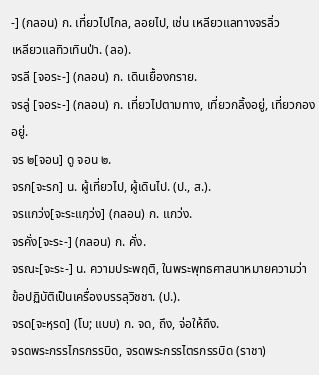-] (กลอน) ก. เที่ยวไปไกล, ลอยไป, เช่น เหลียวแลทางจรลิ่ว
เหลียวแลทิวเทินป่า. (ลอ).
จรลี [จอระ-] (กลอน) ก. เดินเยื้องกราย.
จรลู่ [จอระ-] (กลอน) ก. เที่ยวไปตามทาง, เที่ยวกลิ้งอยู่, เที่ยวกองอยู่.
จร ๒[จอน] ดู จอน ๒.
จรก[จะรก] น. ผู้เที่ยวไป, ผู้เดินไป. (ป., ส.).
จรแกว่ง[จะระแกฺว่ง] (กลอน) ก. แกว่ง.
จรคั่ง[จะระ-] (กลอน) ก. คั่ง.
จรณะ[จะระ-] น. ความประพฤติ, ในพระพุทธศาสนาหมายความว่า
ข้อปฏิบัติเป็นเครื่องบรรลุวิชชา. (ป.).
จรด[จะหฺรด] (โบ; แบบ) ก. จด, ถึง, จ่อให้ถึง.
จรดพระกรรไกรกรรบิด, จรดพระกรรไตรกรรบิด (ราชา)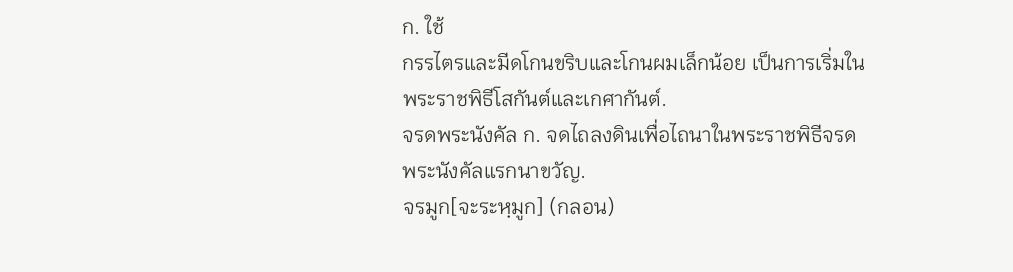ก. ใช้
กรรไตรและมีดโกนขริบและโกนผมเล็กน้อย เป็นการเริ่มใน
พระราชพิธีโสกันต์และเกศากันต์.
จรดพระนังคัล ก. จดไถลงดินเพื่อไถนาในพระราชพิธีจรด
พระนังคัลแรกนาขวัญ.
จรมูก[จะระหฺมูก] (กลอน)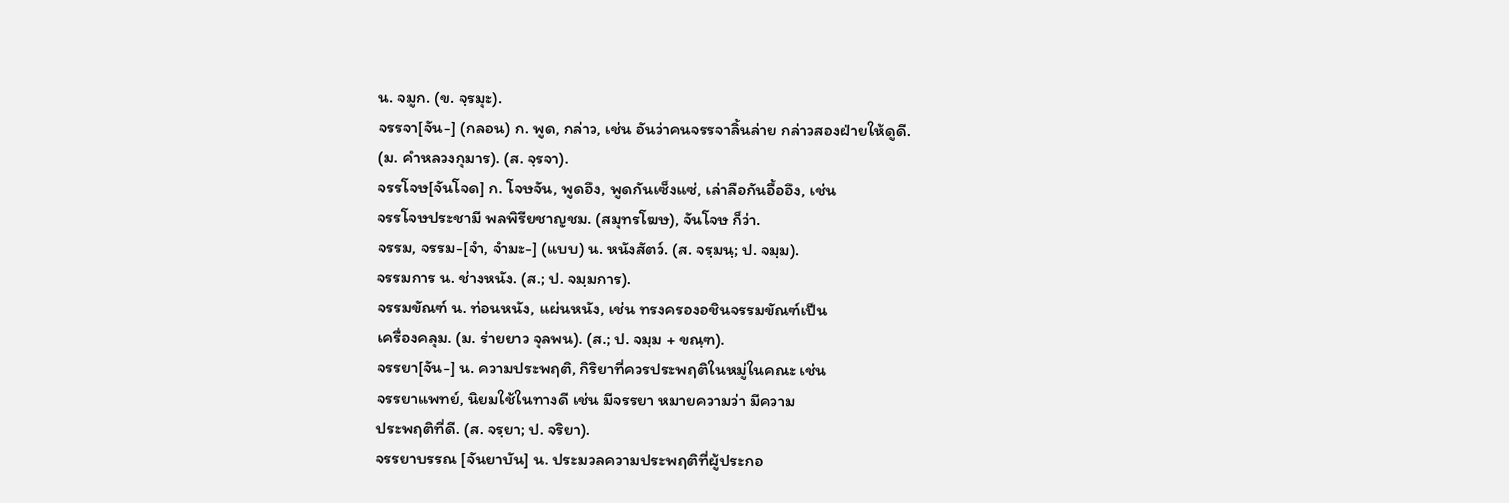น. จมูก. (ข. จฺรมุะ).
จรรจา[จัน-] (กลอน) ก. พูด, กล่าว, เช่น อันว่าคนจรรจาลิ้นล่าย กล่าวสองฝ่ายให้ดูดี.
(ม. คำหลวงกุมาร). (ส. จฺรจา).
จรรโจษ[จันโจด] ก. โจษจัน, พูดอึง, พูดกันเซ็งแซ่, เล่าลือกันอื้ออึง, เช่น
จรรโจษประชามี พลพิรียชาญชม. (สมุทรโฆษ), จันโจษ ก็ว่า.
จรรม, จรรม-[จํา, จํามะ-] (แบบ) น. หนังสัตว์. (ส. จรฺมนฺ; ป. จมฺม).
จรรมการ น. ช่างหนัง. (ส.; ป. จมฺมการ).
จรรมขัณฑ์ น. ท่อนหนัง, แผ่นหนัง, เช่น ทรงครองอชินจรรมขัณฑ์เป็น
เครื่องคลุม. (ม. ร่ายยาว จุลพน). (ส.; ป. จมฺม + ขณฺฑ).
จรรยา[จัน-] น. ความประพฤติ, กิริยาที่ควรประพฤติในหมู่ในคณะ เช่น
จรรยาแพทย์, นิยมใช้ในทางดี เช่น มีจรรยา หมายความว่า มีความ
ประพฤติที่ดี. (ส. จรฺยา; ป. จริยา).
จรรยาบรรณ [จันยาบัน] น. ประมวลความประพฤติที่ผู้ประกอ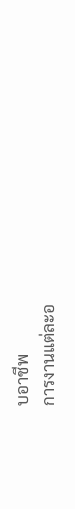บอาชีพ
การงานแต่ละอ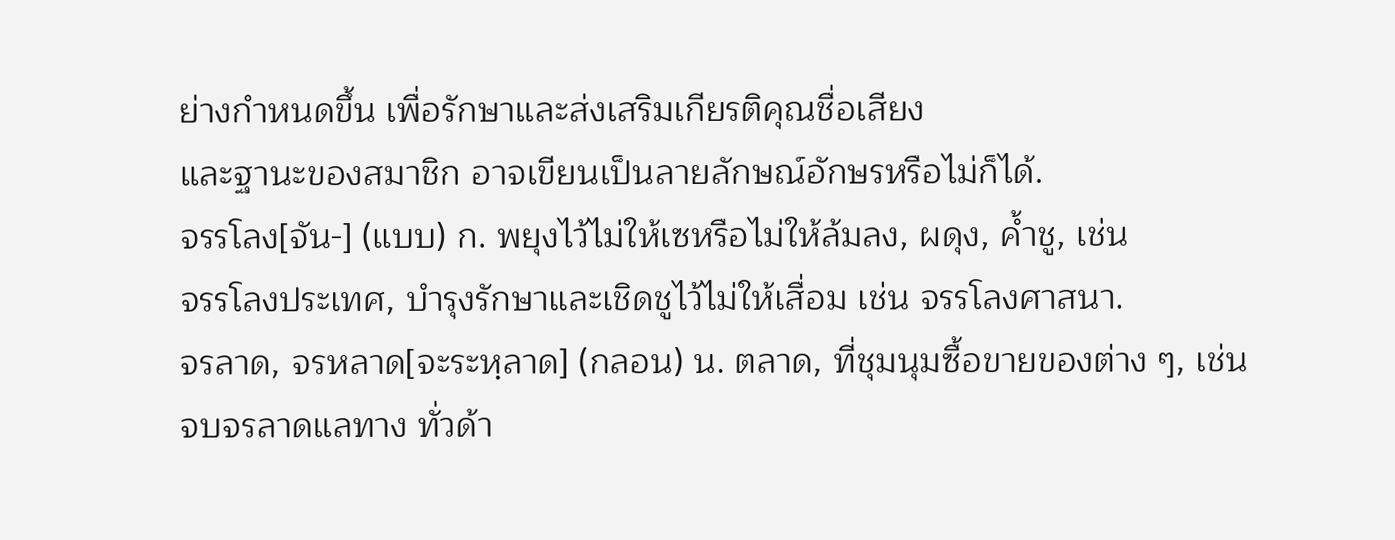ย่างกําหนดขึ้น เพื่อรักษาและส่งเสริมเกียรติคุณชื่อเสียง
และฐานะของสมาชิก อาจเขียนเป็นลายลักษณ์อักษรหรือไม่ก็ได้.
จรรโลง[จัน-] (แบบ) ก. พยุงไว้ไม่ให้เซหรือไม่ให้ล้มลง, ผดุง, ค้ำชู, เช่น
จรรโลงประเทศ, บำรุงรักษาและเชิดชูไว้ไม่ให้เสื่อม เช่น จรรโลงศาสนา.
จรลาด, จรหลาด[จะระหฺลาด] (กลอน) น. ตลาด, ที่ชุมนุมซื้อขายของต่าง ๆ, เช่น
จบจรลาดแลทาง ทั่วด้า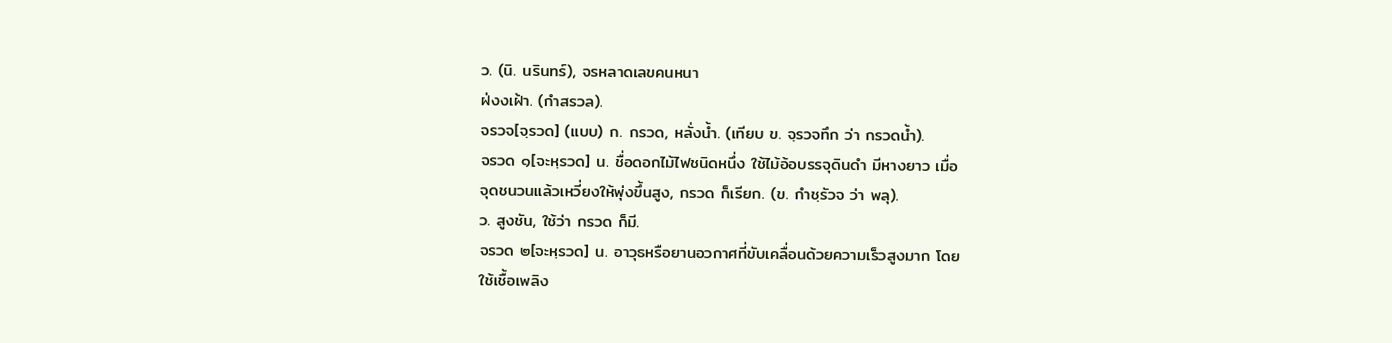ว. (นิ. นรินทร์), จรหลาดเลขคนหนา
ฝ่งงเฝ้า. (กำสรวล).
จรวจ[จฺรวด] (แบบ) ก. กรวด, หลั่งน้ำ. (เทียบ ข. จฺรวจทึก ว่า กรวดนํ้า).
จรวด ๑[จะหฺรวด] น. ชื่อดอกไม้ไฟชนิดหนึ่ง ใช้ไม้อ้อบรรจุดินดำ มีหางยาว เมื่อ
จุดชนวนแล้วเหวี่ยงให้พุ่งขึ้นสูง, กรวด ก็เรียก. (ข. กําชฺรัวจ ว่า พลุ).
ว. สูงชัน, ใช้ว่า กรวด ก็มี.
จรวด ๒[จะหฺรวด] น. อาวุธหรือยานอวกาศที่ขับเคลื่อนด้วยความเร็วสูงมาก โดย
ใช้เชื้อเพลิง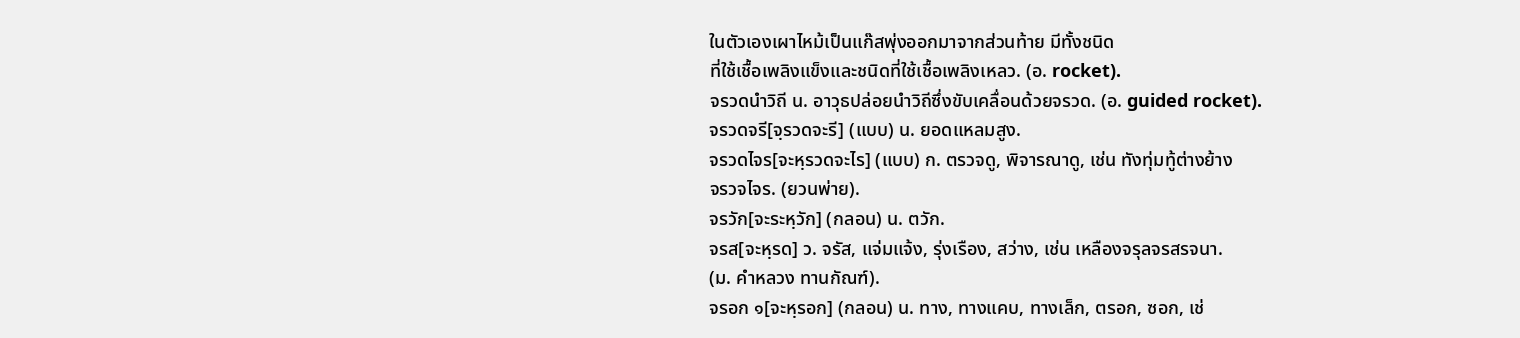ในตัวเองเผาไหม้เป็นแก๊สพุ่งออกมาจากส่วนท้าย มีทั้งชนิด
ที่ใช้เชื้อเพลิงแข็งและชนิดที่ใช้เชื้อเพลิงเหลว. (อ. rocket).
จรวดนำวิถี น. อาวุธปล่อยนําวิถีซึ่งขับเคลื่อนด้วยจรวด. (อ. guided rocket).
จรวดจรี[จฺรวดจะรี] (แบบ) น. ยอดแหลมสูง.
จรวดไจร[จะหฺรวดจะไร] (แบบ) ก. ตรวจดู, พิจารณาดู, เช่น ทังทุ่มทู้ต่างย้าง
จรวจไจร. (ยวนพ่าย).
จรวัก[จะระหฺวัก] (กลอน) น. ตวัก.
จรส[จะหฺรด] ว. จรัส, แจ่มแจ้ง, รุ่งเรือง, สว่าง, เช่น เหลืองจรุลจรสรจนา.
(ม. คําหลวง ทานกัณฑ์).
จรอก ๑[จะหฺรอก] (กลอน) น. ทาง, ทางแคบ, ทางเล็ก, ตรอก, ซอก, เช่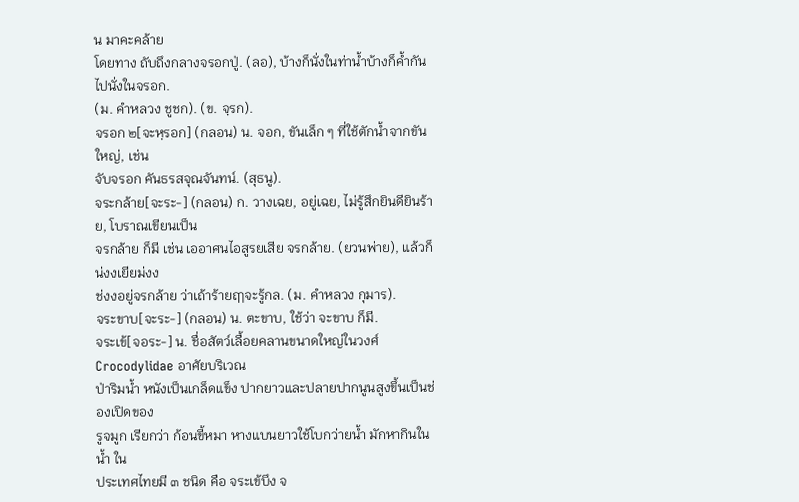น มาคะคล้าย
โดยทาง ถับถึงกลางจรอกปู่. (ลอ), บ้างก็นั่งในท่าน้ำบ้างก็ค้ำกันไปนั่งในจรอก.
(ม. คำหลวง ชูชก). (ข. จฺรก).
จรอก ๒[จะหฺรอก] (กลอน) น. จอก, ขันเล็ก ๆ ที่ใช้ตักนํ้าจากขันใหญ่, เช่น
จับจรอก คันธรสจุณจันทน์. (สุธนู).
จระกล้าย[จะระ-] (กลอน) ก. วางเฉย, อยู่เฉย, ไม่รู้สึกยินดียินร้าย, โบราณเขียนเป็น
จรกล้าย ก็มี เช่น เออาศนไอสูรยเสีย จรกล้าย. (ยวนพ่าย), แล้วก็น่งงเยียม่งง
ช่งงอยู่จรกล้าย ว่าเถ้าร้ายฤๅจะรู้กล. (ม. คำหลวง กุมาร).
จระขาบ[จะระ-] (กลอน) น. ตะขาบ, ใช้ว่า จะขาบ ก็มี.
จระเข้[จอระ-] น. ชื่อสัตว์เลื้อยคลานขนาดใหญ่ในวงศ์ Crocodylidae อาศัยบริเวณ
ป่าริมนํ้า หนังเป็นเกล็ดแข็ง ปากยาวและปลายปากนูนสูงขึ้นเป็นช่องเปิดของ
รูจมูก เรียกว่า ก้อนขี้หมา หางแบนยาวใช้โบกว่ายนํ้า มักหากินในนํ้า ใน
ประเทศไทยมี ๓ ชนิด คือ จระเข้บึง จ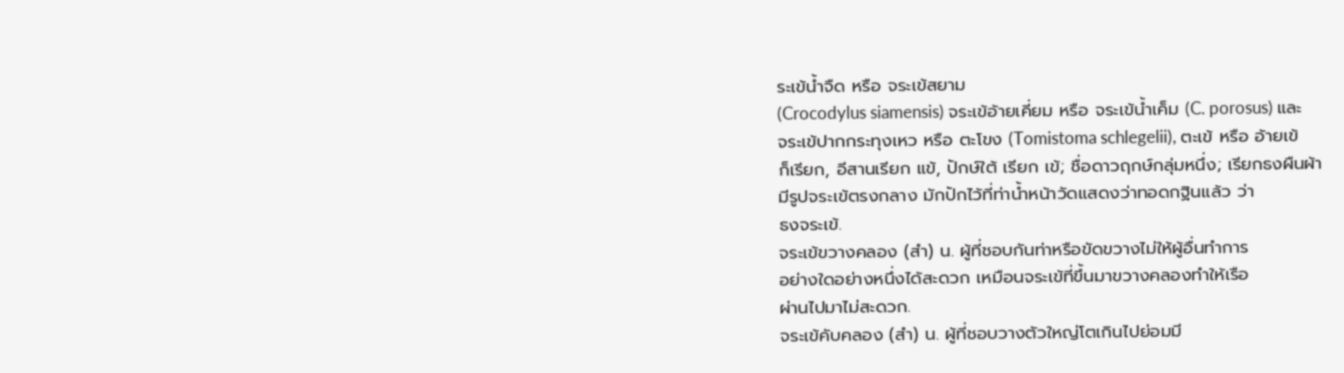ระเข้นํ้าจืด หรือ จระเข้สยาม
(Crocodylus siamensis) จระเข้อ้ายเคี่ยม หรือ จระเข้นํ้าเค็ม (C. porosus) และ
จระเข้ปากกระทุงเหว หรือ ตะโขง (Tomistoma schlegelii), ตะเข้ หรือ อ้ายเข้
ก็เรียก, อีสานเรียก แข้, ปักษ์ใต้ เรียก เข้; ชื่อดาวฤกษ์กลุ่มหนึ่ง; เรียกธงผืนผ้า
มีรูปจระเข้ตรงกลาง มักปักไว้ที่ท่านํ้าหน้าวัดแสดงว่าทอดกฐินแล้ว ว่า
ธงจระเข้.
จระเข้ขวางคลอง (สำ) น. ผู้ที่ชอบกันท่าหรือขัดขวางไม่ให้ผู้อื่นทำการ
อย่างใดอย่างหนึ่งได้สะดวก เหมือนจระเข้ที่ขึ้นมาขวางคลองทำให้เรือ
ผ่านไปมาไม่สะดวก.
จระเข้คับคลอง (สำ) น. ผู้ที่ชอบวางตัวใหญ่โตเกินไปย่อมมี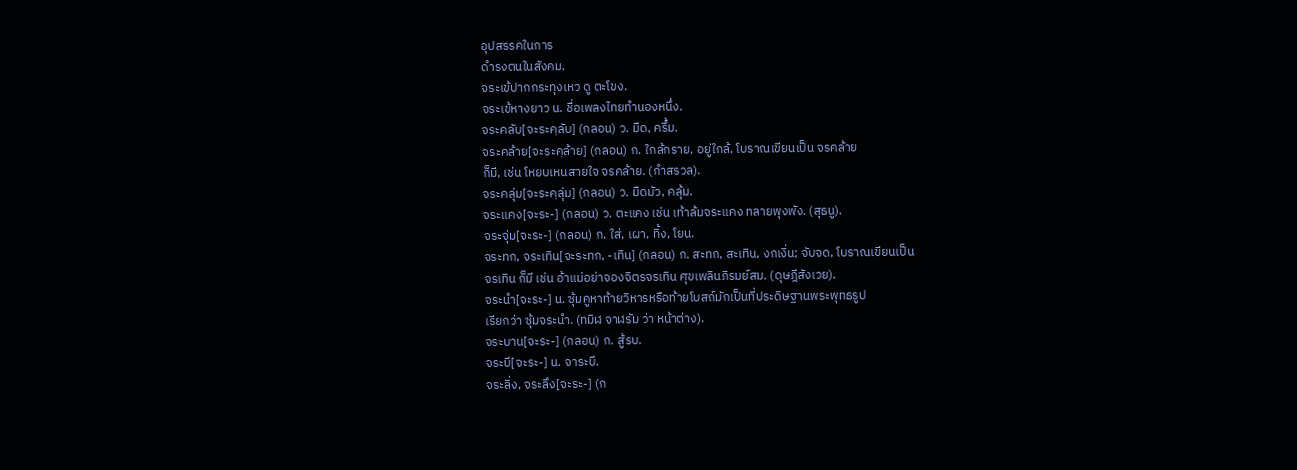อุปสรรคในการ
ดำรงตนในสังคม.
จระเข้ปากกระทุงเหว ดู ตะโขง.
จระเข้หางยาว น. ชื่อเพลงไทยทำนองหนึ่ง.
จระคลับ[จะระคฺลับ] (กลอน) ว. มืด, ครึ้ม.
จระคล้าย[จะระคฺล้าย] (กลอน) ก. ใกล้กราย, อยู่ใกล้, โบราณเขียนเป็น จรคล้าย
ก็มี, เช่น โหยบเหนสายใจ จรคล้าย. (กำสรวล).
จระคลุ่ม[จะระคฺลุ่ม] (กลอน) ว. มืดมัว, คลุ้ม.
จระแคง[จะระ-] (กลอน) ว. ตะแคง เช่น เท้าล้มจระแคง ทลายพุงพัง. (สุธนู).
จระจุ่ม[จะระ-] (กลอน) ก. ใส่, เผา, ทิ้ง, โยน.
จระทก, จระเทิน[จะระทก, -เทิน] (กลอน) ก. สะทก, สะเทิน, งกเงิ่น; จับจด, โบราณเขียนเป็น
จรเทิน ก็มี เช่น อ้าแม่อย่าจองจิตรจรเทิน ศุขเพลินภิรมย์สม. (ดุษฎีสังเวย).
จระนำ[จะระ-] น. ซุ้มคูหาท้ายวิหารหรือท้ายโบสถ์มักเป็นที่ประดิษฐานพระพุทธรูป
เรียกว่า ซุ้มจระนํา. (ทมิฬ จาฬรัม ว่า หน้าต่าง).
จระบาน[จะระ-] (กลอน) ก. สู้รบ.
จระบี[จะระ-] น. จาระบี.
จระลิ่ง, จระลึง[จะระ-] (ก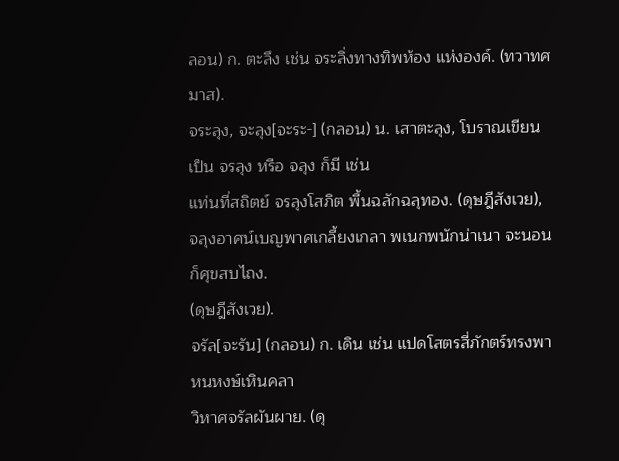ลอน) ก. ตะลึง เช่น จระลิ่งทางทิพห้อง แห่งองค์. (ทวาทศมาส).
จระลุง, จะลุง[จะระ-] (กลอน) น. เสาตะลุง, โบราณเขียนเป็น จรลุง หรือ จลุง ก็มี เช่น
แท่นที่สถิตย์ จรลุงโสภิต พื้นฉลักฉลุทอง. (ดุษฎีสังเวย),
จลุงอาศน์เบญพาศเกลี้ยงเกลา พเนกพนักน่าเนา จะนอนก็ศุขสบไถง.
(ดุษฎีสังเวย).
จรัล[จะรัน] (กลอน) ก. เดิน เช่น แปดโสตรสี่ภักตร์ทรงพา หนหงษ์เหินคลา
วิหาศจรัลผันผาย. (ดุ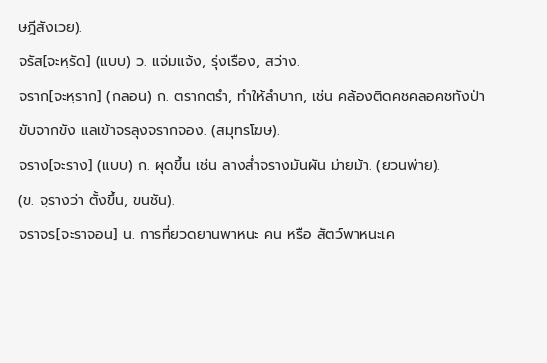ษฎีสังเวย).
จรัส[จะหฺรัด] (แบบ) ว. แจ่มแจ้ง, รุ่งเรือง, สว่าง.
จราก[จะหฺราก] (กลอน) ก. ตรากตรำ, ทําให้ลําบาก, เช่น คล้องติดคชคลอคชทังป่า
ขับจากขัง แลเข้าจรลุงจรากจอง. (สมุทรโฆษ).
จราง[จะราง] (แบบ) ก. ผุดขึ้น เช่น ลางส่ำจรางมันผัน ม่ายม้า. (ยวนพ่าย).
(ข. จฺรางว่า ตั้งขึ้น, ขนชัน).
จราจร[จะราจอน] น. การที่ยวดยานพาหนะ คน หรือ สัตว์พาหนะเค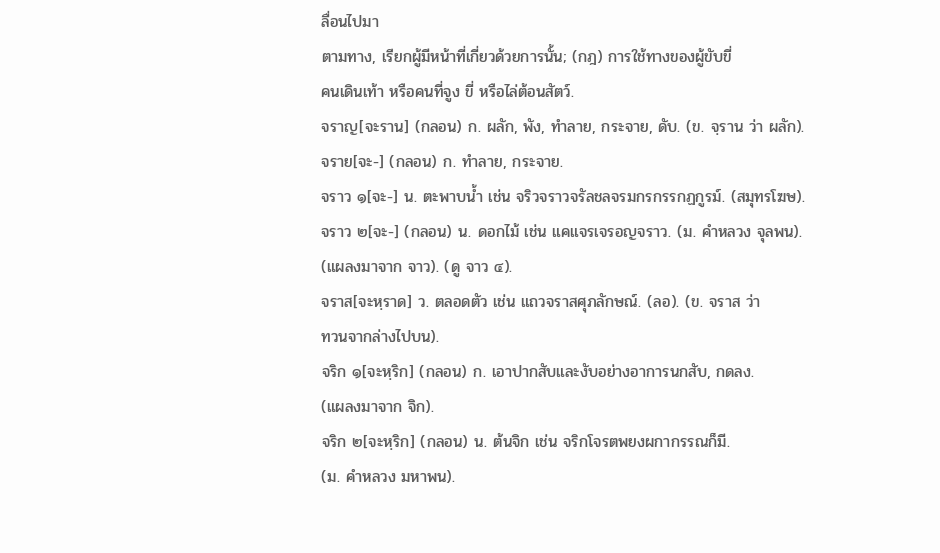ลื่อนไปมา
ตามทาง, เรียกผู้มีหน้าที่เกี่ยวด้วยการนั้น; (กฎ) การใช้ทางของผู้ขับขี่
คนเดินเท้า หรือคนที่จูง ขี่ หรือไล่ต้อนสัตว์.
จราญ[จะราน] (กลอน) ก. ผลัก, พัง, ทําลาย, กระจาย, ดับ. (ข. จฺราน ว่า ผลัก).
จราย[จะ-] (กลอน) ก. ทําลาย, กระจาย.
จราว ๑[จะ-] น. ตะพาบนํ้า เช่น จริวจราวจรัลชลจรมกรกรรกฏกูรม์. (สมุทรโฆษ).
จราว ๒[จะ-] (กลอน) น. ดอกไม้ เช่น แคแจรเจรอญจราว. (ม. คําหลวง จุลพน).
(แผลงมาจาก จาว). (ดู จาว ๔).
จราส[จะหฺราด] ว. ตลอดตัว เช่น แถวจราสศุภลักษณ์. (ลอ). (ข. จราส ว่า
ทวนจากล่างไปบน).
จริก ๑[จะหฺริก] (กลอน) ก. เอาปากสับและงับอย่างอาการนกสับ, กดลง.
(แผลงมาจาก จิก).
จริก ๒[จะหฺริก] (กลอน) น. ต้นจิก เช่น จริกโจรตพยงผกากรรณก็มี.
(ม. คําหลวง มหาพน).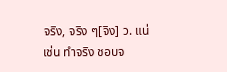จริง, จริง ๆ[จิง] ว. แน่ เช่น ทําจริง ชอบจ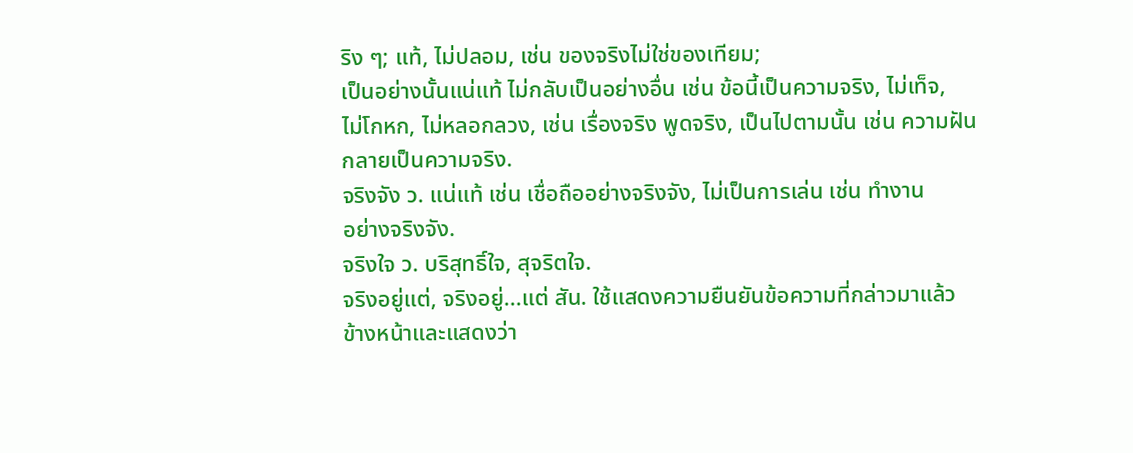ริง ๆ; แท้, ไม่ปลอม, เช่น ของจริงไม่ใช่ของเทียม;
เป็นอย่างนั้นแน่แท้ ไม่กลับเป็นอย่างอื่น เช่น ข้อนี้เป็นความจริง, ไม่เท็จ,
ไม่โกหก, ไม่หลอกลวง, เช่น เรื่องจริง พูดจริง, เป็นไปตามนั้น เช่น ความฝัน
กลายเป็นความจริง.
จริงจัง ว. แน่แท้ เช่น เชื่อถืออย่างจริงจัง, ไม่เป็นการเล่น เช่น ทํางาน
อย่างจริงจัง.
จริงใจ ว. บริสุทธิ์ใจ, สุจริตใจ.
จริงอยู่แต่, จริงอยู่...แต่ สัน. ใช้แสดงความยืนยันข้อความที่กล่าวมาแล้ว
ข้างหน้าและแสดงว่า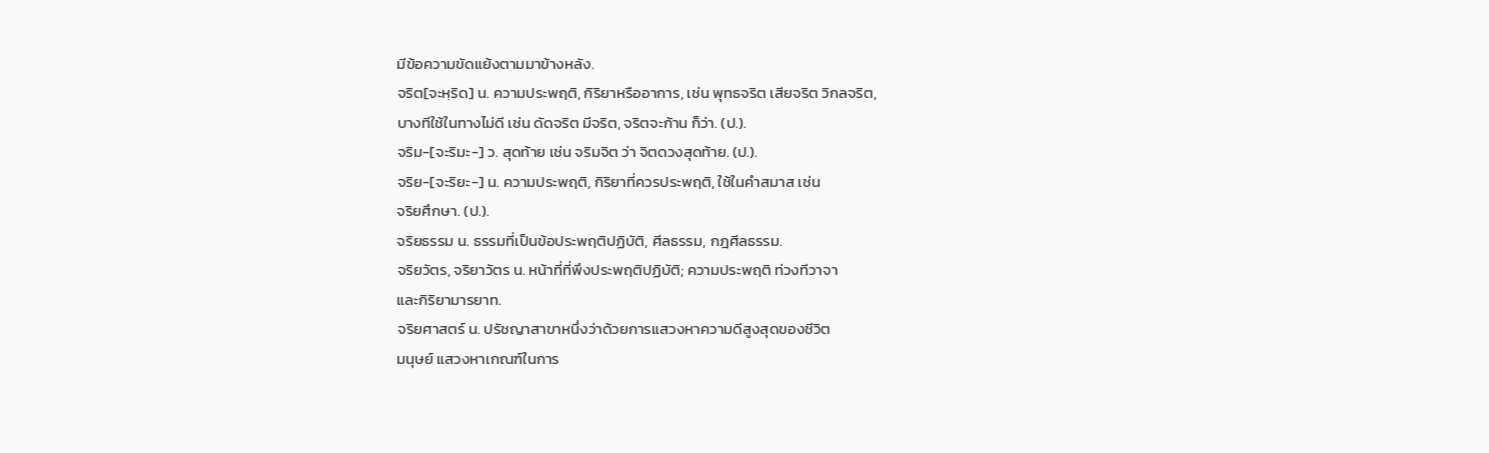มีข้อความขัดแย้งตามมาข้างหลัง.
จริต[จะหฺริด] น. ความประพฤติ, กิริยาหรืออาการ, เช่น พุทธจริต เสียจริต วิกลจริต,
บางทีใช้ในทางไม่ดี เช่น ดัดจริต มีจริต, จริตจะก้าน ก็ว่า. (ป.).
จริม-[จะริมะ-] ว. สุดท้าย เช่น จริมจิต ว่า จิตดวงสุดท้าย. (ป.).
จริย-[จะริยะ-] น. ความประพฤติ, กิริยาที่ควรประพฤติ, ใช้ในคำสมาส เช่น
จริยศึกษา. (ป.).
จริยธรรม น. ธรรมที่เป็นข้อประพฤติปฏิบัติ, ศีลธรรม, กฎศีลธรรม.
จริยวัตร, จริยาวัตร น. หน้าที่ที่พึงประพฤติปฏิบัติ; ความประพฤติ ท่วงทีวาจา
และกิริยามารยาท.
จริยศาสตร์ น. ปรัชญาสาขาหนึ่งว่าด้วยการแสวงหาความดีสูงสุดของชีวิต
มนุษย์ แสวงหาเกณฑ์ในการ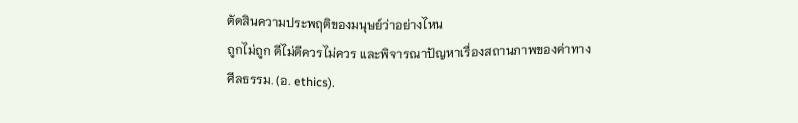ตัดสินความประพฤติของมนุษย์ว่าอย่างไหน
ถูกไม่ถูก ดีไม่ดีควรไม่ควร และพิจารณาปัญหาเรื่องสถานภาพของค่าทาง
ศีลธรรม. (อ. ethics).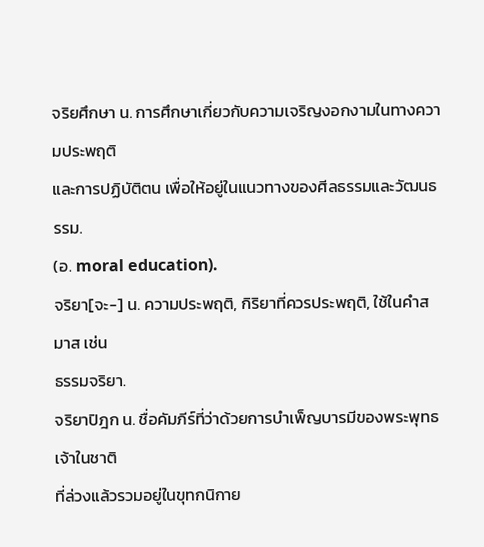จริยศึกษา น. การศึกษาเกี่ยวกับความเจริญงอกงามในทางความประพฤติ
และการปฏิบัติตน เพื่อให้อยู่ในแนวทางของศีลธรรมและวัฒนธรรม.
(อ. moral education).
จริยา[จะ-] น. ความประพฤติ, กิริยาที่ควรประพฤติ, ใช้ในคําสมาส เช่น
ธรรมจริยา.
จริยาปิฎก น. ชื่อคัมภีร์ที่ว่าด้วยการบําเพ็ญบารมีของพระพุทธเจ้าในชาติ
ที่ล่วงแล้วรวมอยู่ในขุทกนิกาย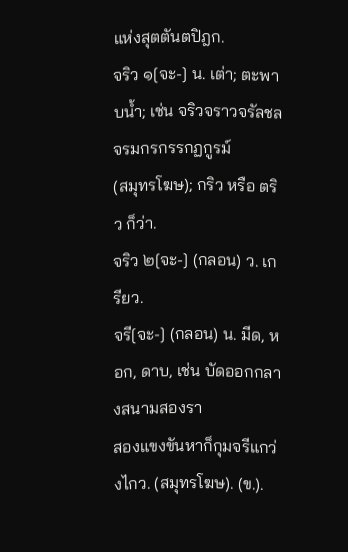แห่งสุตตันตปิฎก.
จริว ๑[จะ-] น. เต่า; ตะพาบนํ้า; เช่น จริวจราวจรัลชลจรมกรกรรกฏกูรม์
(สมุทรโฆษ); กริว หรือ ตริว ก็ว่า.
จริว ๒[จะ-] (กลอน) ว. เกรียว.
จรี[จะ-] (กลอน) น. มีด, หอก, ดาบ, เช่น บัดออกกลางสนามสองรา
สองแขงขันหาก็กุมจรีแกว่งไกว. (สมุทรโฆษ). (ข.).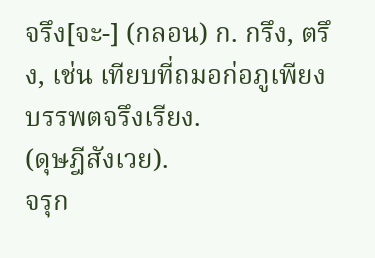จรึง[จะ-] (กลอน) ก. กรึง, ตรึง, เช่น เทียบที่ถมอก่อภูเพียง บรรพตจรึงเรียง.
(ดุษฎีสังเวย).
จรุก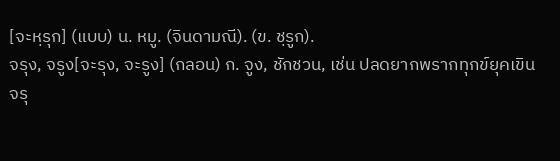[จะหฺรุก] (แบบ) น. หมู. (จินดามณี). (ข. ชฺรูก).
จรุง, จรูง[จะรุง, จะรูง] (กลอน) ก. จูง, ชักชวน, เช่น ปลดยากพรากทุกข์ยุคเขิน
จรุ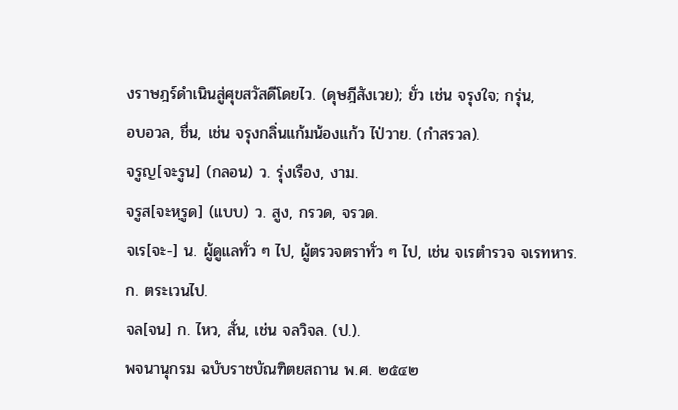งราษฎร์ดำเนินสู่ศุขสวัสดีโดยไว. (ดุษฎีสังเวย); ยั่ว เช่น จรุงใจ; กรุ่น,
อบอวล, ชื่น, เช่น จรุงกลิ่นแก้มน้องแก้ว ไป่วาย. (กำสรวล).
จรูญ[จะรูน] (กลอน) ว. รุ่งเรือง, งาม.
จรูส[จะหฺรูด] (แบบ) ว. สูง, กรวด, จรวด.
จเร[จะ-] น. ผู้ดูแลทั่ว ๆ ไป, ผู้ตรวจตราทั่ว ๆ ไป, เช่น จเรตำรวจ จเรทหาร.
ก. ตระเวนไป.
จล[จน] ก. ไหว, สั่น, เช่น จลวิจล. (ป.).
พจนานุกรม ฉบับราชบัณฑิตยสถาน พ.ศ. ๒๕๔๒